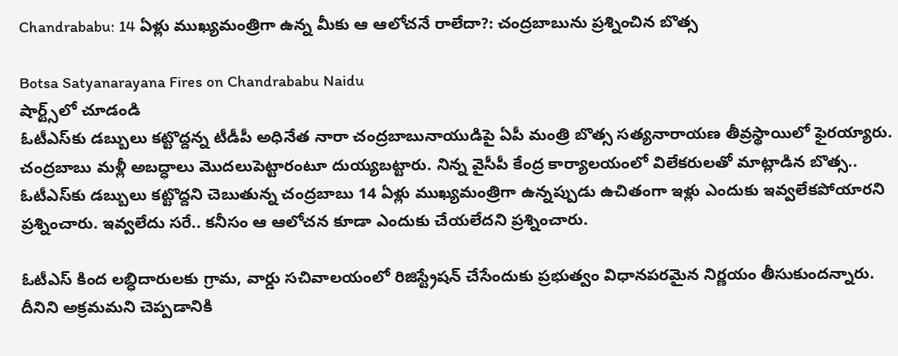Chandrababu: 14 ఏళ్లు ముఖ్యమంత్రిగా ఉన్న మీకు ఆ ఆలోచనే రాలేదా?: చంద్రబాబును ప్రశ్నించిన బొత్స

Botsa Satyanarayana Fires on Chandrababu Naidu
షార్ట్స్‌లో చూడండి
ఓటీఎస్‌కు డబ్బులు కట్టొద్దన్న టీడీపీ అధినేత నారా చంద్రబాబునాయుడిపై ఏపీ మంత్రి బొత్స సత్యనారాయణ తీవ్రస్థాయిలో ఫైరయ్యారు. చంద్రబాబు మళ్లీ అబద్ధాలు మొదలుపెట్టారంటూ దుయ్యబట్టారు. నిన్న వైసీపీ కేంద్ర కార్యాలయంలో విలేకరులతో మాట్లాడిన బొత్స.. ఓటీఎస్‌కు డబ్బులు కట్టొద్దని చెబుతున్న చంద్రబాబు 14 ఏళ్లు ముఖ్యమంత్రిగా ఉన్నప్పుడు ఉచితంగా ఇళ్లు ఎందుకు ఇవ్వలేకపోయారని ప్రశ్నించారు. ఇవ్వలేదు సరే.. కనీసం ఆ ఆలోచన కూడా ఎందుకు చేయలేదని ప్రశ్నించారు.

ఓటీఎస్ కింద లబ్ధిదారులకు గ్రామ, వార్డు సచివాలయంలో రిజిస్ట్రేషన్ చేసేందుకు ప్రభుత్వం విధానపరమైన నిర్ణయం తీసుకుందన్నారు. దీనిని అక్రమమని చెప్పడానికి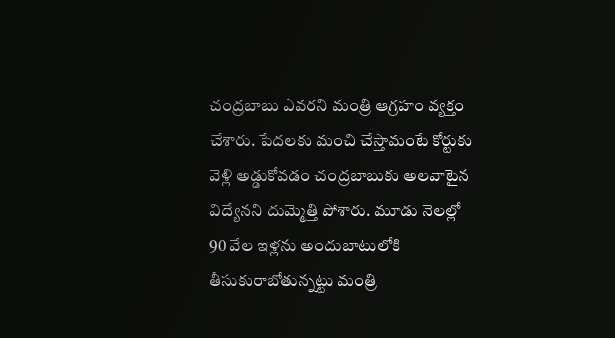చంద్రబాబు ఎవరని మంత్రి ఆగ్రహం వ్యక్తం చేశారు. పేదలకు మంచి చేస్తామంటే కోర్టుకు వెళ్లి అడ్డుకోవడం చంద్రబాబుకు అలవాటైన విద్యేనని దుమ్మెత్తి పోశారు. మూడు నెలల్లో 90 వేల ఇళ్లను అందుబాటులోకి తీసుకురాబోతున్నట్టు మంత్రి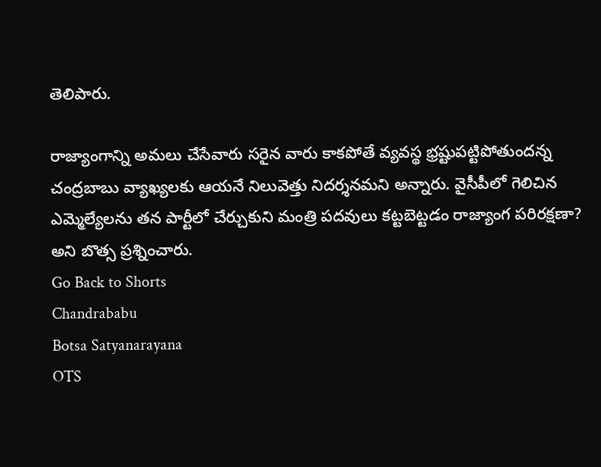తెలిపారు.

రాజ్యాంగాన్ని అమలు చేసేవారు సరైన వారు కాకపోతే వ్యవస్థ భ్రష్టుపట్టిపోతుందన్న చంద్రబాబు వ్యాఖ్యలకు ఆయనే నిలువెత్తు నిదర్శనమని అన్నారు. వైసీపీలో గెలిచిన ఎమ్మెల్యేలను తన పార్టీలో చేర్చుకుని మంత్రి పదవులు కట్టబెట్టడం రాజ్యాంగ పరిరక్షణా? అని బొత్స ప్రశ్నించారు.
Go Back to Shorts
Chandrababu
Botsa Satyanarayana
OTS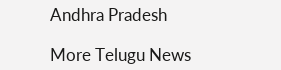Andhra Pradesh

More Telugu News